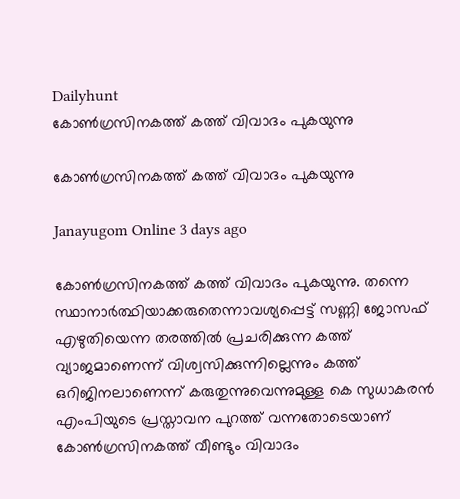Dailyhunt
കോണ്‍ഗ്രസിനകത്ത് കത്ത് വിവാദം പുകയുന്നു

കോണ്‍ഗ്രസിനകത്ത് കത്ത് വിവാദം പുകയുന്നു

Janayugom Online 3 days ago

കോണ്‍ഗ്രസിനകത്ത് കത്ത് വിവാദം പുകയുന്നു. തന്നെ സ്ഥാനാർത്ഥിയാക്കരുതെന്നാവശ്യപ്പെട്ട് സണ്ണി ജോസഫ് എഴുതിയെന്ന തരത്തില്‍ പ്രചരിക്കുന്ന കത്ത് വ്യാജമാണെന്ന് വിശ്വസിക്കുന്നില്ലെന്നും കത്ത് ഒറിജിനലാണെന്ന് കരുതുന്നുവെന്നുമുള്ള കെ സുധാകരൻ എംപിയുടെ പ്രസ്താവന പുറത്ത് വന്നതോടെയാണ് കോണ്‍ഗ്രസിനകത്ത് വീണ്ടും വിവാദം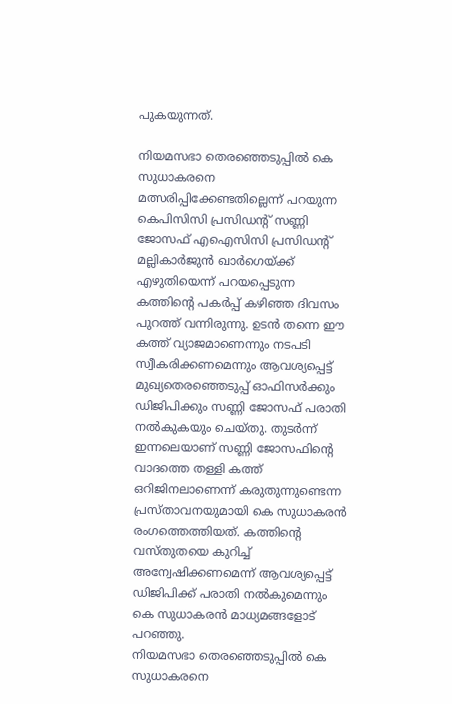പുകയുന്നത്.

നിയമസഭാ തെരഞ്ഞെടുപ്പില്‍ കെ സുധാകരനെ മത്സരിപ്പിക്കേണ്ടതില്ലെന്ന് പറയുന്ന കെപിസിസി പ്രസിഡന്റ് സണ്ണി ജോസഫ് എഐസിസി പ്രസിഡന്റ് മല്ലികാര്‍ജുന്‍ ഖാര്‍ഗെയ്ക്ക് എഴുതിയെന്ന് പറയപ്പെടുന്ന കത്തിന്റെ പകര്‍പ്പ് കഴിഞ്ഞ ദിവസം പുറത്ത് വന്നിരുന്നു. ഉടന്‍ തന്നെ ഈ കത്ത് വ്യാജമാണെന്നും നടപടി സ്വീകരിക്കണമെന്നും ആവശ്യപ്പെട്ട് മുഖ്യതെരഞ്ഞെടുപ്പ് ഓഫിസര്‍ക്കും ഡിജിപിക്കും സണ്ണി ജോസഫ് പരാതി നല്‍കുകയും ചെയ്തു. തുടര്‍ന്ന് ഇന്നലെയാണ് സണ്ണി ജോസഫിന്റെ വാദത്തെ തള്ളി കത്ത് ഒറിജിനലാണെന്ന് കരുതുന്നുണ്ടെന്ന പ്രസ്താവനയുമായി കെ സുധാകരന്‍ രംഗത്തെത്തിയത്. കത്തിന്റെ വസ്തുതയെ കുറിച്ച്‌ അന്വേഷിക്കണമെന്ന് ആവശ്യപ്പെട്ട് ഡിജിപിക്ക് പരാതി നല്‍കുമെന്നും കെ സുധാകരന്‍ മാധ്യമങ്ങളോട് പറഞ്ഞു.
നിയമസഭാ തെരഞ്ഞെടുപ്പില്‍ കെ സുധാകരനെ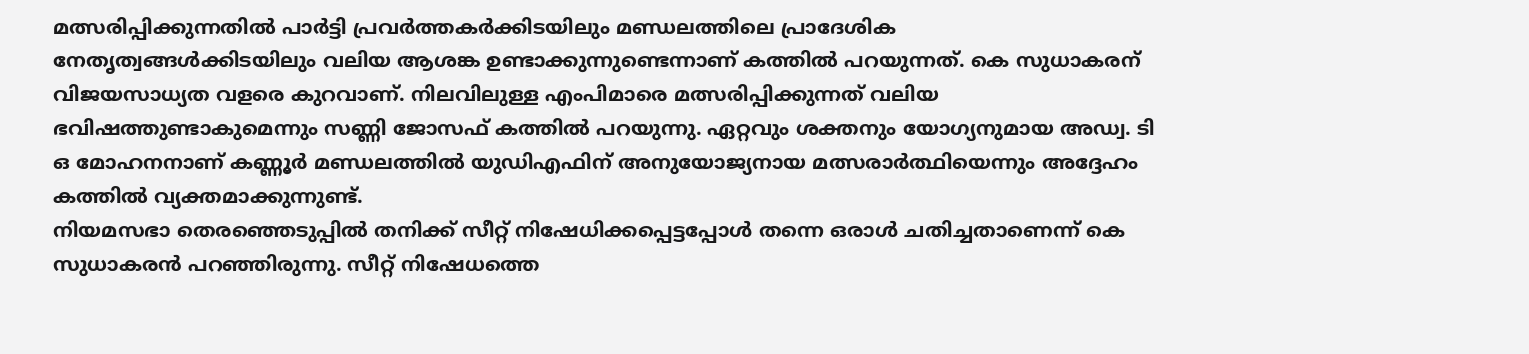മത്സരിപ്പിക്കുന്നതില്‍ പാര്‍ട്ടി പ്രവര്‍ത്തകര്‍ക്കിടയിലും മണ്ഡലത്തിലെ പ്രാദേശിക നേതൃത്വങ്ങള്‍ക്കിടയിലും വലിയ ആശങ്ക ഉണ്ടാക്കുന്നുണ്ടെന്നാണ് കത്തില്‍ പറയുന്നത്. കെ സുധാകരന് വിജയസാധ്യത വളരെ കുറവാണ്. നിലവിലുള്ള എംപിമാരെ മത്സരിപ്പിക്കുന്നത് വലിയ ഭവിഷത്തുണ്ടാകുമെന്നും സണ്ണി ജോസഫ് കത്തില്‍ പറയുന്നു. ഏറ്റവും ശക്തനും യോഗ്യനുമായ അഡ്വ. ടി ഒ മോഹനനാണ് കണ്ണൂര്‍ മണ്ഡലത്തില്‍ യുഡിഎഫിന് അനുയോജ്യനായ മത്സരാര്‍ത്ഥിയെന്നും അദ്ദേഹം കത്തില്‍ വ്യക്തമാക്കുന്നുണ്ട്.
നിയമസഭാ തെരഞ്ഞെടുപ്പില്‍ തനിക്ക് സീറ്റ് നിഷേധിക്കപ്പെട്ടപ്പോള്‍ തന്നെ ഒരാള്‍ ചതിച്ചതാണെന്ന് കെ സുധാകരന്‍ പറഞ്ഞിരുന്നു. സീറ്റ് നിഷേധത്തെ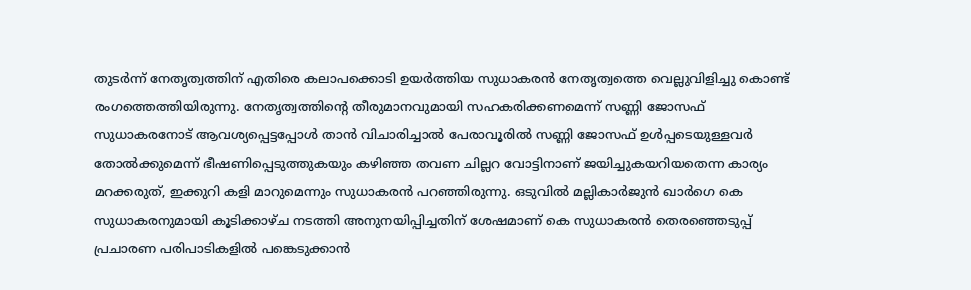തുടര്‍ന്ന് നേതൃത്വത്തിന്‌ എതിരെ കലാപക്കൊടി ഉയർത്തിയ സുധാകരന്‍ നേതൃത്വത്തെ വെല്ലുവിളിച്ചു കൊണ്ട് രംഗത്തെത്തിയിരുന്നു. നേതൃത്വത്തിന്റെ തീരുമാനവുമായി സഹകരിക്കണമെന്ന്‌ സണ്ണി ജോസഫ് സുധാകരനോട്‌ ആവശ്യപ്പെട്ടപ്പോള്‍ താൻ വിചാരിച്ചാല്‍ പേരാവൂരില്‍ സണ്ണി ജോസഫ്‌ ഉള്‍പ്പടെയുള്ളവർ തോല്‍ക്കുമെന്ന്‌ ഭീഷണിപ്പെടുത്തുകയും കഴിഞ്ഞ തവണ ചില്ലറ വോട്ടിനാണ്‌ ജയിച്ചുകയറിയതെന്ന കാര്യം മറക്കരുത്, ഇക്കുറി കളി മാറുമെന്നും സുധാകരൻ പറഞ്ഞിരുന്നു. ഒടുവില്‍ മല്ലികാര്‍ജുന്‍ ഖാര്‍ഗെ കെ സുധാകരനുമായി കൂടിക്കാഴ്ച നടത്തി അനുനയിപ്പിച്ചതിന് ശേഷമാണ് കെ സുധാകരന്‍ തെരഞ്ഞെടുപ്പ് പ്രചാരണ പരിപാടികളില്‍ പങ്കെടുക്കാന്‍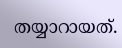തയ്യാറായത്.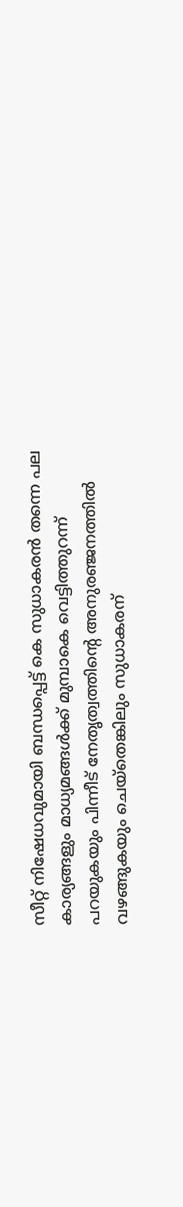സീറ്റ് നിഷേധവുമായി ബന്ധപ്പെട്ട് കെ സുധാകരന്‍ തന്നെ പല കാര്യങ്ങളും മാധ്യമങ്ങള്‍ക്ക് മുമ്പാകെ വെട്ടിത്തുറന്ന് പറയുകയും പിന്നീട് നേതൃത്വത്തിന്റെ അനുരഞ്ജനത്തില്‍ വഴങ്ങുകയും ചെയ്തെങ്കിലും സുധാകരന്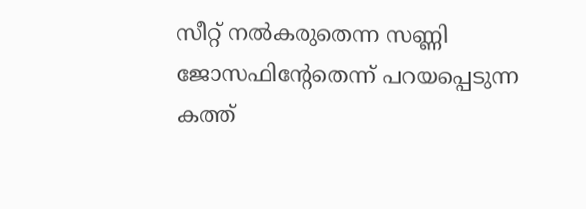സീറ്റ് നല്‍കരുതെന്ന സണ്ണി ജോസഫിന്റേതെന്ന് പറയപ്പെടുന്ന കത്ത്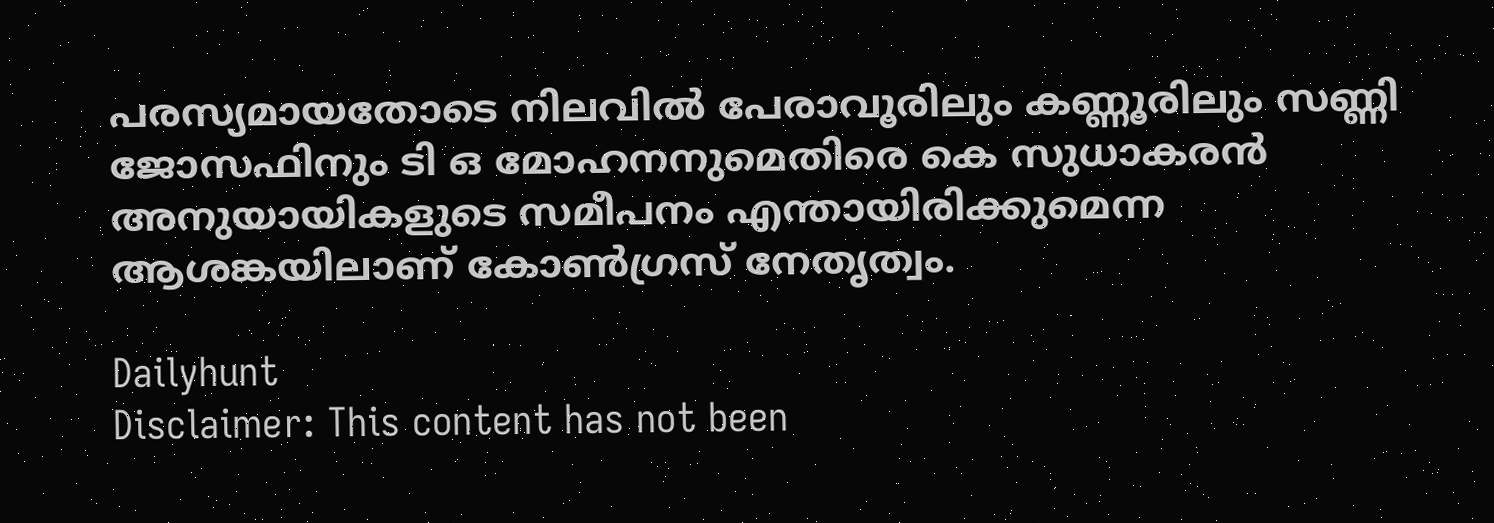പരസ്യമായതോടെ നിലവില്‍ പേരാവൂരിലും കണ്ണൂരിലും സണ്ണി ജോസഫിനും ടി ഒ മോഹനനുമെതിരെ കെ സുധാകരന്‍ അനുയായികളുടെ സമീപനം എന്തായിരിക്കുമെന്ന ആശങ്കയിലാണ് കോണ്‍ഗ്രസ് നേതൃത്വം.

Dailyhunt
Disclaimer: This content has not been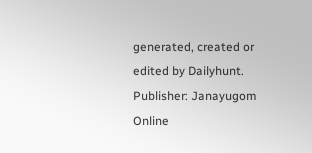generated, created or edited by Dailyhunt. Publisher: Janayugom Online